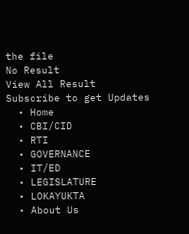the file
No Result
View All Result
Subscribe to get Updates
  • Home
  • CBI/CID
  • RTI
  • GOVERNANCE
  • IT/ED
  • LEGISLATURE
  • LOKAYUKTA
  • About Us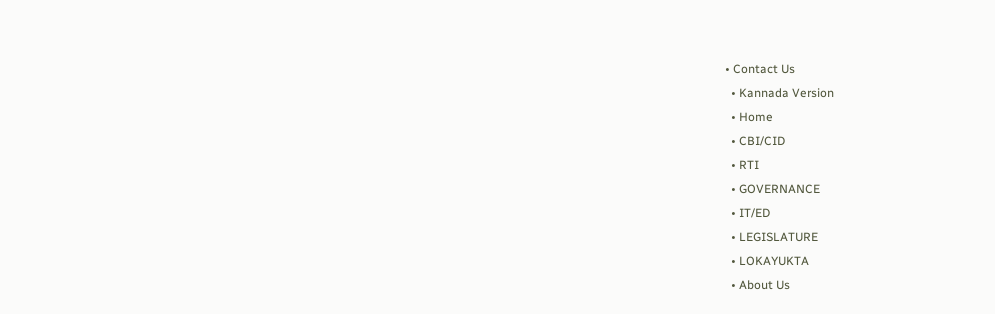• Contact Us
  • Kannada Version
  • Home
  • CBI/CID
  • RTI
  • GOVERNANCE
  • IT/ED
  • LEGISLATURE
  • LOKAYUKTA
  • About Us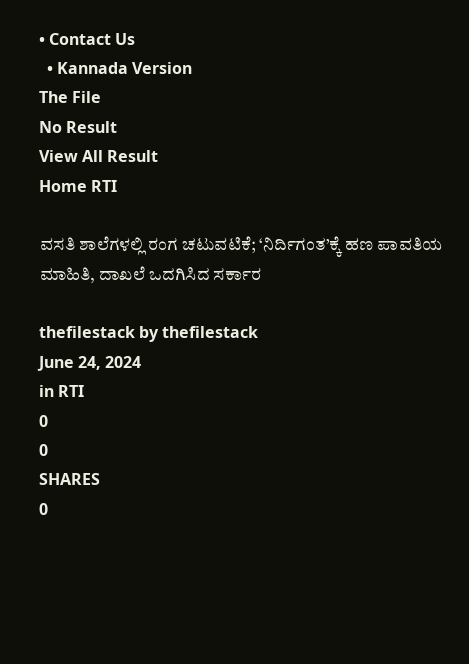• Contact Us
  • Kannada Version
The File
No Result
View All Result
Home RTI

ವಸತಿ ಶಾಲೆಗಳಲ್ಲಿ ರಂಗ ಚಟುವಟಿಕೆ; ‘ನಿರ್ದಿಗಂತ’ಕ್ಕೆ ಹಣ ಪಾವತಿಯ ಮಾಹಿತಿ, ದಾಖಲೆ ಒದಗಿಸಿದ ಸರ್ಕಾರ

thefilestack by thefilestack
June 24, 2024
in RTI
0
0
SHARES
0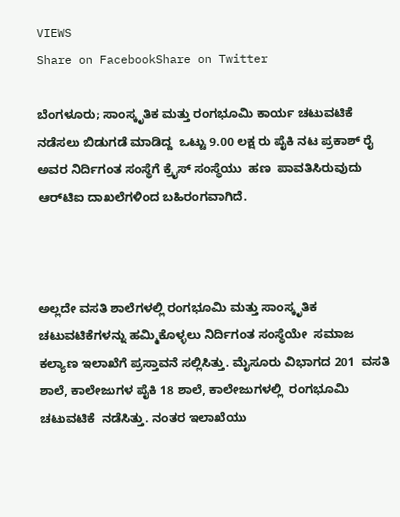VIEWS
Share on FacebookShare on Twitter

ಬೆಂಗಳೂರು; ಸಾಂಸ್ಕೃತಿಕ ಮತ್ತು ರಂಗಭೂಮಿ ಕಾರ್ಯ ಚಟುವಟಿಕೆ ನಡೆಸಲು ಬಿಡುಗಡೆ ಮಾಡಿದ್ದ  ಒಟ್ಟು 9.00 ಲಕ್ಷ ರು ಪೈಕಿ ನಟ ಪ್ರಕಾಶ್‌ ರೈ ಅವರ ನಿರ್ದಿಗಂತ ಸಂಸ್ಥೆಗೆ ಕ್ರೈಸ್‌ ಸಂಸ್ಥೆಯು  ಹಣ  ಪಾವತಿಸಿರುವುದು  ಆರ್‍‌ಟಿಐ ದಾಖಲೆಗಳಿಂದ ಬಹಿರಂಗವಾಗಿದೆ.



ಅಲ್ಲದೇ ವಸತಿ ಶಾಲೆಗಳಲ್ಲಿ ರಂಗಭೂಮಿ ಮತ್ತು ಸಾಂಸ್ಕೃತಿಕ ಚಟುವಟಿಕೆಗಳನ್ನು ಹಮ್ಮಿಕೊಳ್ಳಲು ನಿರ್ದಿಗಂತ ಸಂಸ್ಥೆಯೇ  ಸಮಾಜ ಕಲ್ಯಾಣ ಇಲಾಖೆಗೆ ಪ್ರಸ್ತಾವನೆ ಸಲ್ಲಿಸಿತ್ತು. ಮೈಸೂರು ವಿಭಾಗದ 201  ವಸತಿ ಶಾಲೆ, ಕಾಲೇಜುಗಳ ಪೈಕಿ 18 ಶಾಲೆ, ಕಾಲೇಜುಗಳಲ್ಲಿ  ರಂಗಭೂಮಿ ಚಟುವಟಿಕೆ  ನಡೆಸಿತ್ತು. ನಂತರ ಇಲಾಖೆಯು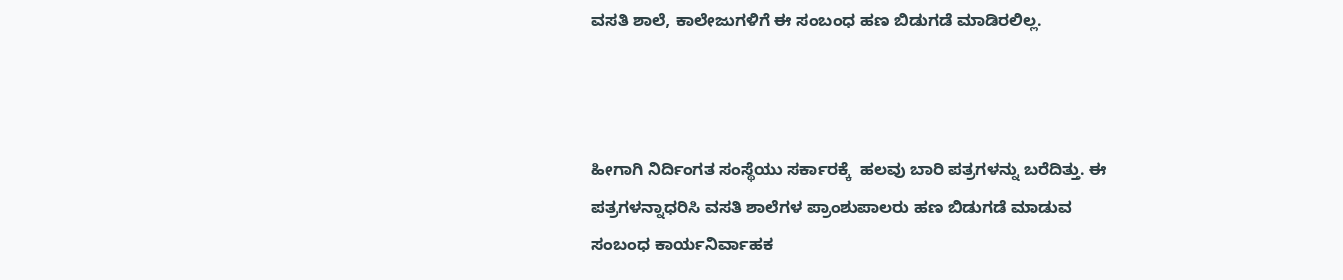ವಸತಿ ಶಾಲೆ, ಕಾಲೇಜುಗಳಿಗೆ ಈ ಸಂಬಂಧ ಹಣ ಬಿಡುಗಡೆ ಮಾಡಿರಲಿಲ್ಲ.



ಹೀಗಾಗಿ ನಿರ್ದಿಂಗತ ಸಂಸ್ಥೆಯು ಸರ್ಕಾರಕ್ಕೆ  ಹಲವು ಬಾರಿ ಪತ್ರಗಳನ್ನು ಬರೆದಿತ್ತು. ಈ ಪತ್ರಗಳನ್ನಾಧರಿಸಿ ವಸತಿ ಶಾಲೆಗಳ ಪ್ರಾಂಶುಪಾಲರು ಹಣ ಬಿಡುಗಡೆ ಮಾಡುವ ಸಂಬಂಧ ಕಾರ್ಯನಿರ್ವಾಹಕ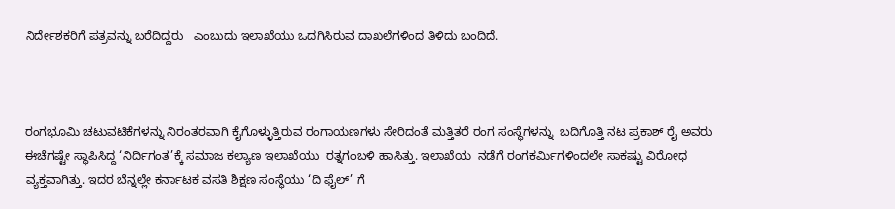ನಿರ್ದೇಶಕರಿಗೆ ಪತ್ರವನ್ನು ಬರೆದಿದ್ದರು   ಎಂಬುದು ಇಲಾಖೆಯು ಒದಗಿಸಿರುವ ದಾಖಲೆಗಳಿಂದ ತಿಳಿದು ಬಂದಿದೆ.



ರಂಗಭೂಮಿ ಚಟುವಟಿಕೆಗಳನ್ನು ನಿರಂತರವಾಗಿ ಕೈಗೊಳ್ಳುತ್ತಿರುವ ರಂಗಾಯಣಗಳು ಸೇರಿದಂತೆ ಮತ್ತಿತರೆ ರಂಗ ಸಂಸ್ಥೆಗಳನ್ನು  ಬದಿಗೊತ್ತಿ ನಟ ಪ್ರಕಾಶ್‌ ರೈ ಅವರು  ಈಚೆಗಷ್ಟೇ ಸ್ಥಾಪಿಸಿದ್ದ ‘ನಿರ್ದಿಗಂತ’ಕ್ಕೆ ಸಮಾಜ ಕಲ್ಯಾಣ ಇಲಾಖೆಯು  ರತ್ನಗಂಬಳಿ ಹಾಸಿತ್ತು. ಇಲಾಖೆಯ  ನಡೆಗೆ ರಂಗಕರ್ಮಿಗಳಿಂದಲೇ ಸಾಕಷ್ಟು ವಿರೋಧ ವ್ಯಕ್ತವಾಗಿತ್ತು. ಇದರ ಬೆನ್ನಲ್ಲೇ ಕರ್ನಾಟಕ ವಸತಿ ಶಿಕ್ಷಣ ಸಂಸ್ಥೆಯು ‘ದಿ ಫೈಲ್‌’ ಗೆ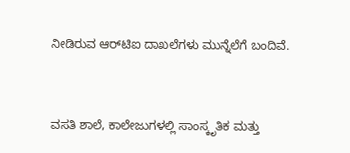ನೀಡಿರುವ ಆರ್‍‌ಟಿಐ ದಾಖಲೆಗಳು ಮುನ್ನೆಲೆಗೆ ಬಂದಿವೆ.



ವಸತಿ ಶಾಲೆ, ಕಾಲೇಜುಗಳಲ್ಲಿ ಸಾಂಸ್ಕೃತಿಕ ಮತ್ತು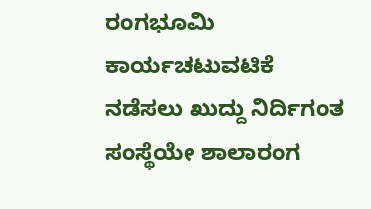ರಂಗಭೂಮಿ ಕಾರ್ಯಚಟುವಟಿಕೆ ನಡೆಸಲು ಖುದ್ದು ನಿರ್ದಿಗಂತ ಸಂಸ್ಥೆಯೇ ಶಾಲಾರಂಗ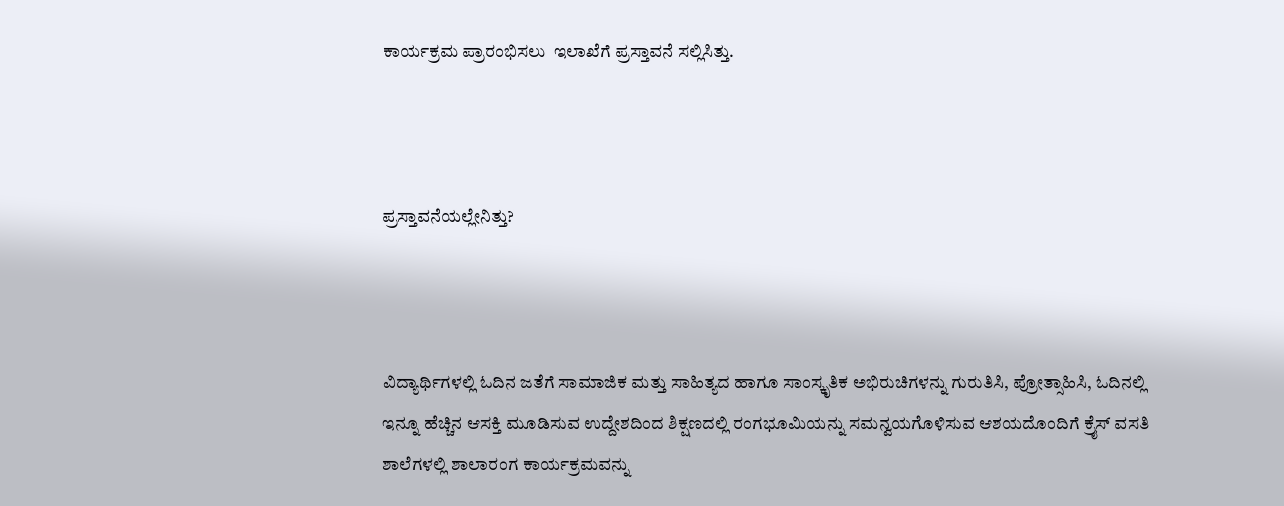ಕಾರ್ಯಕ್ರಮ ಪ್ರಾರಂಭಿಸಲು  ಇಲಾಖೆಗೆ ಪ್ರಸ್ತಾವನೆ ಸಲ್ಲಿಸಿತ್ತು.



ಪ್ರಸ್ತಾವನೆಯಲ್ಲೇನಿತ್ತು?



ವಿದ್ಯಾರ್ಥಿಗಳಲ್ಲಿ ಓದಿನ ಜತೆಗೆ ಸಾಮಾಜಿಕ ಮತ್ತು ಸಾಹಿತ್ಯದ ಹಾಗೂ ಸಾಂಸ್ಕೃತಿಕ ಅಭಿರುಚಿಗಳನ್ನು ಗುರುತಿಸಿ, ಪ್ರೋತ್ಸಾಹಿಸಿ, ಓದಿನಲ್ಲಿ ಇನ್ನೂ ಹೆಚ್ಚಿನ ಆಸಕ್ತಿ ಮೂಡಿಸುವ ಉದ್ದೇಶದಿಂದ ಶಿಕ್ಷಣದಲ್ಲಿ ರಂಗಭೂಮಿಯನ್ನು ಸಮನ್ವಯಗೊಳಿಸುವ ಆಶಯದೊಂದಿಗೆ ಕ್ರೈಸ್‌ ವಸತಿ ಶಾಲೆಗಳಲ್ಲಿ ಶಾಲಾರಂಗ ಕಾರ್ಯಕ್ರಮವನ್ನು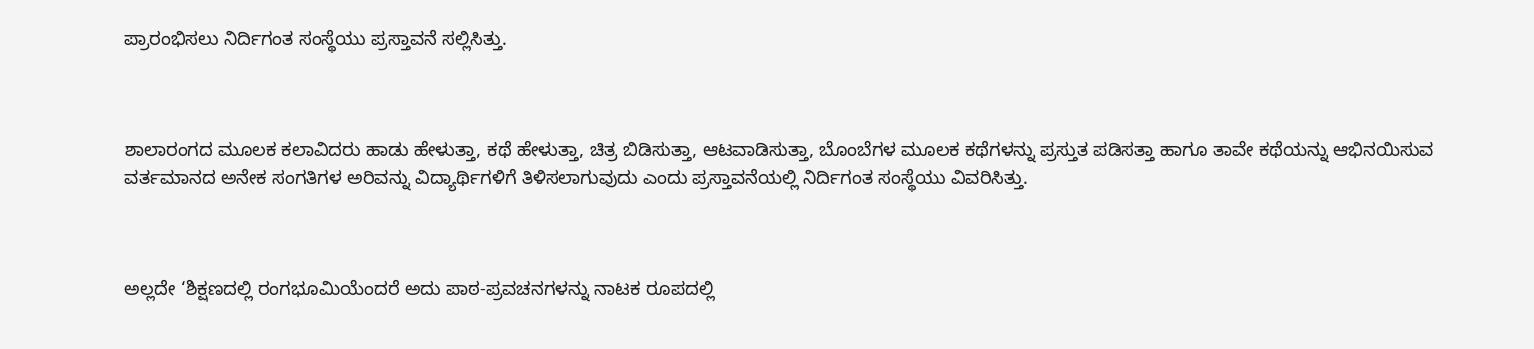ಪ್ರಾರಂಭಿಸಲು ನಿರ್ದಿಗಂತ ಸಂಸ್ಥೆಯು ಪ್ರಸ್ತಾವನೆ ಸಲ್ಲಿಸಿತ್ತು.



ಶಾಲಾರಂಗದ ಮೂಲಕ ಕಲಾವಿದರು ಹಾಡು ಹೇಳುತ್ತಾ, ಕಥೆ ಹೇಳುತ್ತಾ, ಚಿತ್ರ ಬಿಡಿಸುತ್ತಾ, ಆಟವಾಡಿಸುತ್ತಾ, ಬೊಂಬೆಗಳ ಮೂಲಕ ಕಥೆಗಳನ್ನು ಪ್ರಸ್ತುತ ಪಡಿಸತ್ತಾ ಹಾಗೂ ತಾವೇ ಕಥೆಯನ್ನು ಆಭಿನಯಿಸುವ ವರ್ತಮಾನದ ಅನೇಕ ಸಂಗತಿಗಳ ಅರಿವನ್ನು ವಿದ್ಯಾರ್ಥಿಗಳಿಗೆ ತಿಳಿಸಲಾಗುವುದು ಎಂದು ಪ್ರಸ್ತಾವನೆಯಲ್ಲಿ ನಿರ್ದಿಗಂತ ಸಂಸ್ಥೆಯು ವಿವರಿಸಿತ್ತು.



ಅಲ್ಲದೇ ‘ಶಿಕ್ಷಣದಲ್ಲಿ ರಂಗಭೂಮಿಯೆಂದರೆ ಅದು ಪಾಠ-ಪ್ರವಚನಗಳನ್ನು ನಾಟಕ ರೂಪದಲ್ಲಿ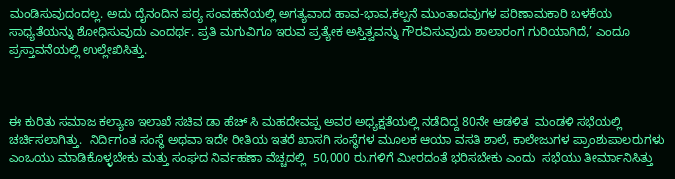ಮಂಡಿಸುವುದಂದಲ್ಲ. ಅದು ದೈನಂದಿನ ಪಠ್ಯ ಸಂವಹನೆಯಲ್ಲಿ ಅಗತ್ಯವಾದ ಹಾವ-ಭಾವ,ಕಲ್ಪನೆ ಮುಂತಾದವುಗಳ ಪರಿಣಾಮಕಾರಿ ಬಳಕೆಯ ಸಾಧ್ಯತೆಯನ್ನು ಶೋಧಿಸುವುದು ಎಂದರ್ಥ. ಪ್ರತಿ ಮಗುವಿಗೂ ಇರುವ ಪ್ರತ್ಯೇಕ ಅಸ್ತಿತ್ವವನ್ನು ಗೌರವಿಸುವುದು ಶಾಲಾರಂಗ ಗುರಿಯಾಗಿದೆ,’ ಎಂದೂ ಪ್ರಸ್ತಾವನೆಯಲ್ಲಿ ಉಲ್ಲೇಖಿಸಿತ್ತು.



ಈ ಕುರಿತು ಸಮಾಜ ಕಲ್ಯಾಣ ಇಲಾಖೆ ಸಚಿವ ಡಾ ಹೆಚ್‌ ಸಿ ಮಹದೇವಪ್ಪ ಅವರ ಅಧ್ಯಕ್ಷತೆಯಲ್ಲಿ ನಡೆದಿದ್ದ 80ನೇ ಆಡಳಿತ  ಮಂಡಳಿ ಸಭೆಯಲ್ಲಿ ಚರ್ಚಿಸಲಾಗಿತ್ತು.  ನಿರ್ದಿಗಂತ ಸಂಸ್ಥೆ ಅಥವಾ ಇದೇ ರೀತಿಯ ಇತರೆ ಖಾಸಗಿ ಸಂಸ್ಥೆಗಳ ಮೂಲಕ ಆಯಾ ವಸತಿ ಶಾಲೆ, ಕಾಲೇಜುಗಳ ಪ್ರಾಂಶುಪಾಲರುಗಳು ಎಂಒಯು ಮಾಡಿಕೊಳ್ಳಬೇಕು ಮತ್ತು ಸಂಘದ ನಿರ್ವಹಣಾ ವೆಚ್ಚದಲ್ಲಿ  50,000 ರು.ಗಳಿಗೆ ಮೀರದಂತೆ ಭರಿಸಬೇಕು ಎಂದು  ಸಭೆಯು ತೀರ್ಮಾನಿಸಿತ್ತು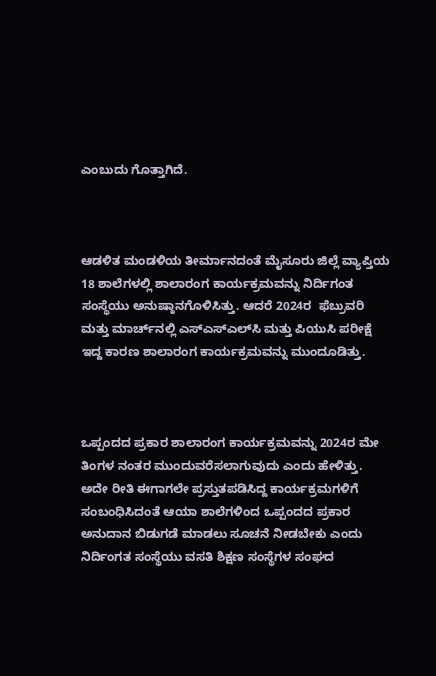ಎಂಬುದು ಗೊತ್ತಾಗಿದೆ.



ಆಡಳಿತ ಮಂಡಳಿಯ ತೀರ್ಮಾನದಂತೆ ಮೈಸೂರು ಜಿಲ್ಲೆ ವ್ಯಾಪ್ತಿಯ 18 ಶಾಲೆಗಳಲ್ಲಿ ಶಾಲಾರಂಗ ಕಾರ್ಯಕ್ರಮವನ್ನು ನಿರ್ದಿಗಂತ ಸಂಸ್ಥೆಯು ಅನುಷ್ಠಾನಗೊಳಿಸಿತ್ತು. ಆದರೆ 2024ರ  ಫೆಬ್ರುವರಿ ಮತ್ತು ಮಾರ್ಚ್‌ನಲ್ಲಿ ಎಸ್‌ಎಸ್‌ಎಲ್‌ಸಿ ಮತ್ತು ಪಿಯುಸಿ ಪರೀಕ್ಷೆ ಇದ್ದ ಕಾರಣ ಶಾಲಾರಂಗ ಕಾರ್ಯಕ್ರಮವನ್ನು ಮುಂದೂಡಿತ್ತು.



ಒಪ್ಪಂದದ ಪ್ರಕಾರ ಶಾಲಾರಂಗ ಕಾರ್ಯಕ್ರಮವನ್ನು 2024ರ ಮೇ ತಿಂಗಳ ನಂತರ ಮುಂದುವರೆಸಲಾಗುವುದು ಎಂದು ಹೇಳಿತ್ತು. ಅದೇ ರೀತಿ ಈಗಾಗಲೇ ಪ್ರಸ್ತುತಪಡಿಸಿದ್ದ ಕಾರ್ಯಕ್ರಮಗಳಿಗೆ ಸಂಬಂಧಿಸಿದಂತೆ ಆಯಾ ಶಾಲೆಗಳಿಂದ ಒಪ್ಪಂದದ ಪ್ರಕಾರ ಅನುದಾನ ಬಿಡುಗಡೆ ಮಾಡಲು ಸೂಚನೆ ನೀಡಬೇಕು ಎಂದು ನಿರ್ದಿಂಗತ ಸಂಸ್ಥೆಯು ವಸತಿ ಶಿಕ್ಷಣ ಸಂಸ್ಥೆಗಳ ಸಂಘದ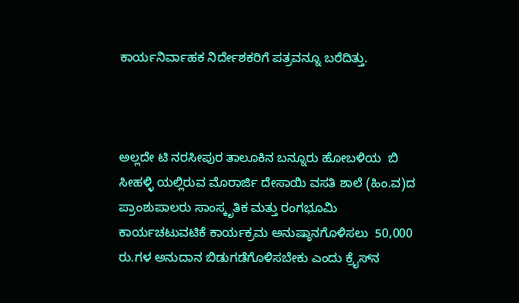ಕಾರ್ಯನಿರ್ವಾಹಕ ನಿರ್ದೇಶಕರಿಗೆ ಪತ್ರವನ್ನೂ ಬರೆದಿತ್ತು.



ಅಲ್ಲದೇ ಟಿ ನರಸೀಪುರ ತಾಲೂಕಿನ ಬನ್ನೂರು ಹೋಬಳಿಯ  ಬಿ ಸೀಹಳ್ಳಿ ಯಲ್ಲಿರುವ ಮೊರಾರ್ಜಿ ದೇಸಾಯಿ ವಸತಿ ಶಾಲೆ (ಹಿಂ.ವ)ದ ಪ್ರಾಂಶುಪಾಲರು ಸಾಂಸ್ಕೃತಿಕ ಮತ್ತು ರಂಗಭೂಮಿ ಕಾರ್ಯಚಟುವಟಿಕೆ ಕಾರ್ಯಕ್ರಮ ಅನುಷ್ಠಾನಗೊಳಿಸಲು  50,000 ರು.ಗಳ ಅನುದಾನ ಬಿಡುಗಡೆಗೊಳಿಸಬೇಕು ಎಂದು ಕ್ರೈಸ್‌ನ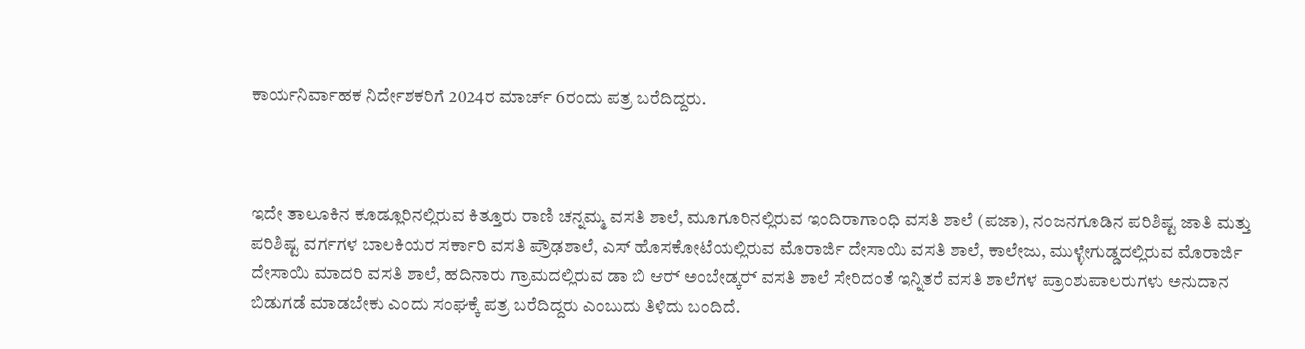ಕಾರ್ಯನಿರ್ವಾಹಕ ನಿರ್ದೇಶಕರಿಗೆ 2024ರ ಮಾರ್ಚ್‌ 6ರಂದು ಪತ್ರ ಬರೆದಿದ್ದರು.



ಇದೇ ತಾಲೂಕಿನ ಕೂಡ್ಲೂರಿನಲ್ಲಿರುವ ಕಿತ್ತೂರು ರಾಣಿ ಚನ್ನಮ್ಮ ವಸತಿ ಶಾಲೆ, ಮೂಗೂರಿನಲ್ಲಿರುವ ಇಂದಿರಾಗಾಂಧಿ ವಸತಿ ಶಾಲೆ (ಪಜಾ), ನಂಜನಗೂಡಿನ ಪರಿಶಿಷ್ಟ ಜಾತಿ ಮತ್ತು ಪರಿಶಿಷ್ಟ ವರ್ಗಗಳ ಬಾಲಕಿಯರ ಸರ್ಕಾರಿ ವಸತಿ ಪ್ರೌಢಶಾಲೆ, ಎಸ್‌ ಹೊಸಕೋಟೆಯಲ್ಲಿರುವ ಮೊರಾರ್ಜಿ ದೇಸಾಯಿ ವಸತಿ ಶಾಲೆ, ಕಾಲೇಜು, ಮುಳ್ಳೇಗುಡ್ಡದಲ್ಲಿರುವ ಮೊರಾರ್ಜಿ ದೇಸಾಯಿ ಮಾದರಿ ವಸತಿ ಶಾಲೆ, ಹದಿನಾರು ಗ್ರಾಮದಲ್ಲಿರುವ ಡಾ ಬಿ ಆರ್‍‌ ಅಂಬೇಡ್ಕರ್‍‌ ವಸತಿ ಶಾಲೆ ಸೇರಿದಂತೆ ಇನ್ನಿತರೆ ವಸತಿ ಶಾಲೆಗಳ ಪ್ರಾಂಶುಪಾಲರುಗಳು ಅನುದಾನ ಬಿಡುಗಡೆ ಮಾಡಬೇಕು ಎಂದು ಸಂಘಕ್ಕೆ ಪತ್ರ ಬರೆದಿದ್ದರು ಎಂಬುದು ತಿಳಿದು ಬಂದಿದೆ.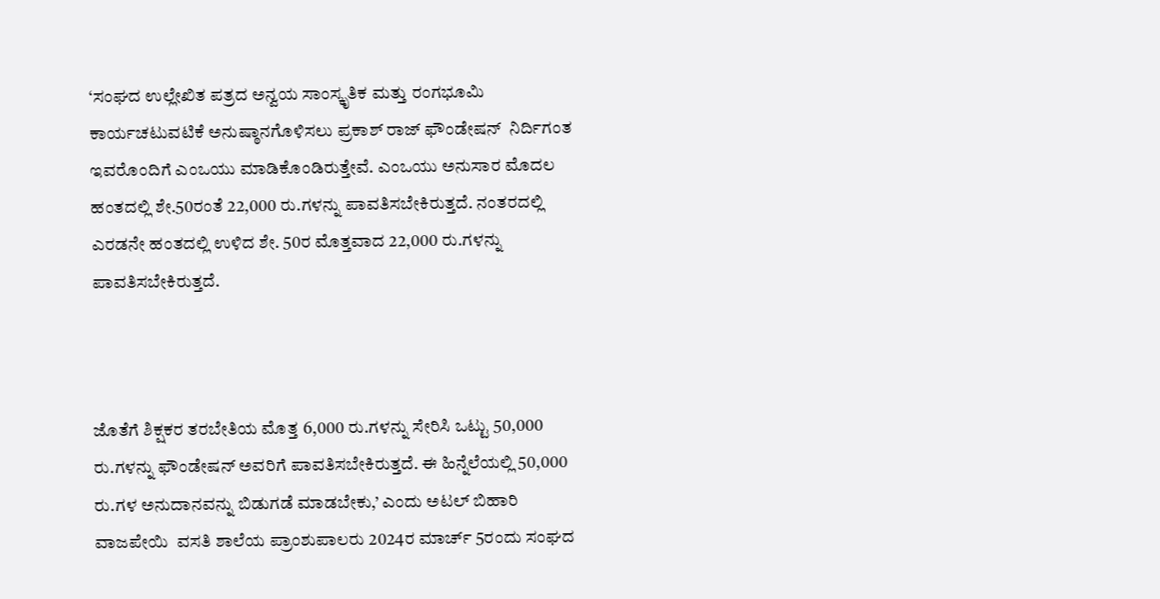‘ಸಂಘದ ಉಲ್ಲೇಖಿತ ಪತ್ರದ ಅನ್ವಯ ಸಾಂಸ್ಕೃತಿಕ ಮತ್ತು ರಂಗಭೂಮಿ ಕಾರ್ಯಚಟುವಟಿಕೆ ಅನುಷ್ಠಾನಗೊಳಿಸಲು ಪ್ರಕಾಶ್‌ ರಾಜ್‌ ಫೌಂಡೇಷನ್‌  ನಿರ್ದಿಗಂತ ಇವರೊಂದಿಗೆ ಎಂಒಯು ಮಾಡಿಕೊಂಡಿರುತ್ತೇವೆ. ಎಂಒಯು ಅನುಸಾರ ಮೊದಲ ಹಂತದಲ್ಲಿ ಶೇ.50ರಂತೆ 22,000 ರು.ಗಳನ್ನು ಪಾವತಿಸಬೇಕಿರುತ್ತದೆ. ನಂತರದಲ್ಲಿ ಎರಡನೇ ಹಂತದಲ್ಲಿ ಉಳಿದ ಶೇ. 50ರ ಮೊತ್ತವಾದ 22,000 ರು.ಗಳನ್ನು ಪಾವತಿಸಬೇಕಿರುತ್ತದೆ.



ಜೊತೆಗೆ ಶಿಕ್ಷಕರ ತರಬೇತಿಯ ಮೊತ್ತ 6,000 ರು.ಗಳನ್ನು ಸೇರಿಸಿ ಒಟ್ಟು 50,000 ರು.ಗಳನ್ನು ಫೌಂಡೇಷನ್‌ ಅವರಿಗೆ ಪಾವತಿಸಬೇಕಿರುತ್ತದೆ. ಈ ಹಿನ್ನೆಲೆಯಲ್ಲಿ 50,000 ರು.ಗಳ ಅನುದಾನವನ್ನು ಬಿಡುಗಡೆ ಮಾಡಬೇಕು,’ ಎಂದು ಅಟಲ್‌ ಬಿಹಾರಿ ವಾಜಪೇಯಿ  ವಸತಿ ಶಾಲೆಯ ಪ್ರಾಂಶುಪಾಲರು 2024ರ ಮಾರ್ಚ್‌ 5ರಂದು ಸಂಘದ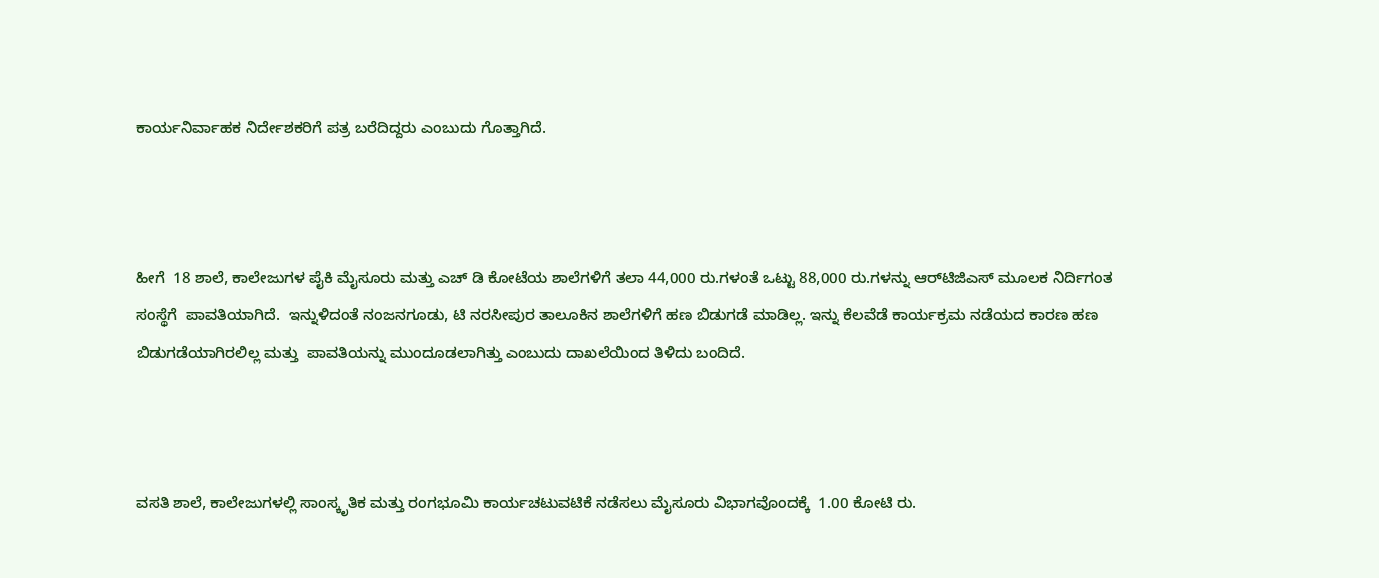ಕಾರ್ಯನಿರ್ವಾಹಕ ನಿರ್ದೇಶಕರಿಗೆ ಪತ್ರ ಬರೆದಿದ್ದರು ಎಂಬುದು ಗೊತ್ತಾಗಿದೆ.



ಹೀಗೆ  18 ಶಾಲೆ, ಕಾಲೇಜುಗಳ ಪೈಕಿ ಮೈಸೂರು ಮತ್ತು ಎಚ್‌ ಡಿ ಕೋಟೆಯ ಶಾಲೆಗಳಿಗೆ ತಲಾ 44,000 ರು.ಗಳಂತೆ ಒಟ್ಟು 88,000 ರು.ಗಳನ್ನು ಆರ್‍‌ಟಿಜಿಎಸ್‌ ಮೂಲಕ ನಿರ್ದಿಗಂತ ಸಂಸ್ಥೆಗೆ  ಪಾವತಿಯಾಗಿದೆ.  ಇನ್ನುಳಿದಂತೆ ನಂಜನಗೂಡು, ಟಿ ನರಸೀಪುರ ತಾಲೂಕಿನ ಶಾಲೆಗಳಿಗೆ ಹಣ ಬಿಡುಗಡೆ ಮಾಡಿಲ್ಲ. ಇನ್ನು ಕೆಲವೆಡೆ ಕಾರ್ಯಕ್ರಮ ನಡೆಯದ ಕಾರಣ ಹಣ ಬಿಡುಗಡೆಯಾಗಿರಲಿಲ್ಲ ಮತ್ತು  ಪಾವತಿಯನ್ನು ಮುಂದೂಡಲಾಗಿತ್ತು ಎಂಬುದು ದಾಖಲೆಯಿಂದ ತಿಳಿದು ಬಂದಿದೆ.



ವಸತಿ ಶಾಲೆ, ಕಾಲೇಜುಗಳಲ್ಲಿ ಸಾಂಸ್ಕೃತಿಕ ಮತ್ತು ರಂಗಭೂಮಿ ಕಾರ್ಯಚಟುವಟಿಕೆ ನಡೆಸಲು ಮೈಸೂರು ವಿಭಾಗವೊಂದಕ್ಕೆ  1.00 ಕೋಟಿ ರು.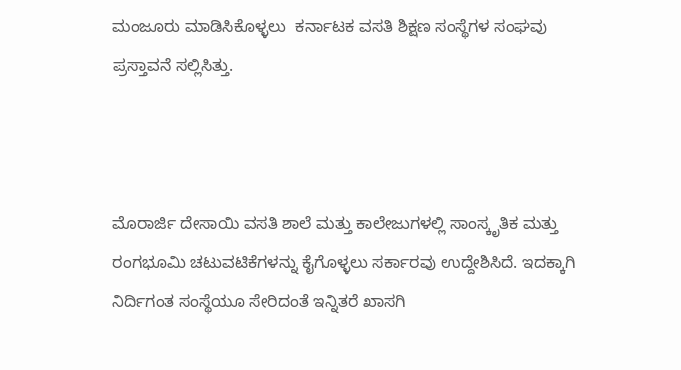ಮಂಜೂರು ಮಾಡಿಸಿಕೊಳ್ಳಲು  ಕರ್ನಾಟಕ ವಸತಿ ಶಿಕ್ಷಣ ಸಂಸ್ಥೆಗಳ ಸಂಘವು ಪ್ರಸ್ತಾವನೆ ಸಲ್ಲಿಸಿತ್ತು.



ಮೊರಾರ್ಜಿ ದೇಸಾಯಿ ವಸತಿ ಶಾಲೆ ಮತ್ತು ಕಾಲೇಜುಗಳಲ್ಲಿ ಸಾಂಸ್ಕೃತಿಕ ಮತ್ತು ರಂಗಭೂಮಿ ಚಟುವಟಿಕೆಗಳನ್ನು ಕೈಗೊಳ್ಳಲು ಸರ್ಕಾರವು ಉದ್ದೇಶಿಸಿದೆ. ಇದಕ್ಕಾಗಿ  ನಿರ್ದಿಗಂತ ಸಂಸ್ಥೆಯೂ ಸೇರಿದಂತೆ ಇನ್ನಿತರೆ ಖಾಸಗಿ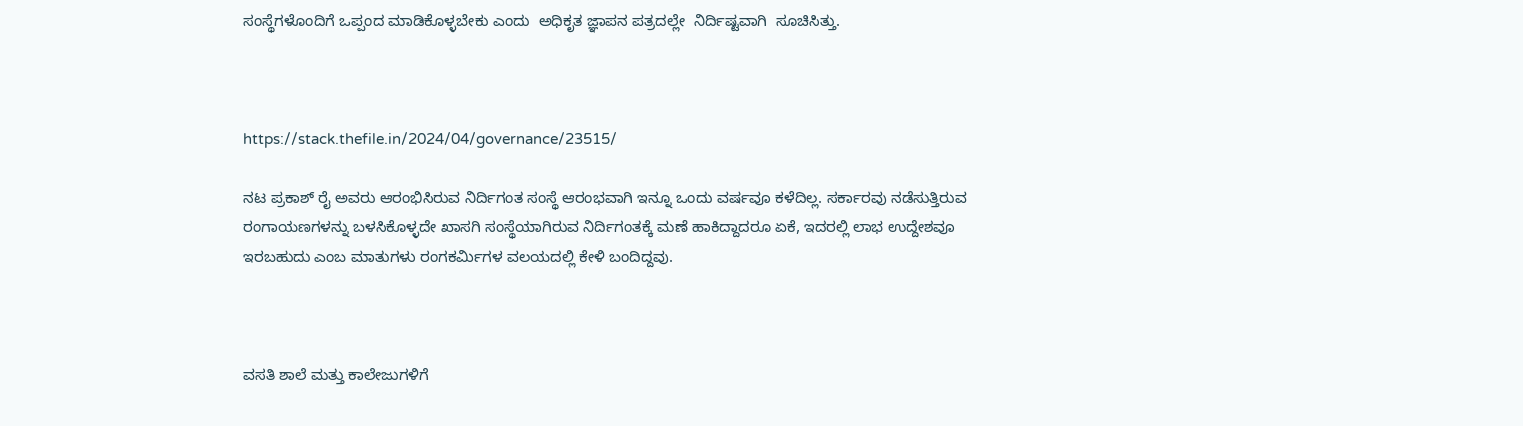ಸಂಸ್ಥೆಗಳೊಂದಿಗೆ ಒಪ್ಪಂದ ಮಾಡಿಕೊಳ್ಳಬೇಕು ಎಂದು  ಅಧಿಕೃತ ಜ್ಞಾಪನ ಪತ್ರದಲ್ಲೇ  ನಿರ್ದಿಷ್ಟವಾಗಿ  ಸೂಚಿಸಿತ್ತು.



https://stack.thefile.in/2024/04/governance/23515/

ನಟ ಪ್ರಕಾಶ್‌ ರೈ ಅವರು ಆರಂಭಿಸಿರುವ ನಿರ್ದಿಗಂತ ಸಂಸ್ಥೆ ಆರಂಭವಾಗಿ ಇನ್ನೂ ಒಂದು ವರ್ಷವೂ ಕಳೆದಿಲ್ಲ. ಸರ್ಕಾರವು ನಡೆಸುತ್ತಿರುವ ರಂಗಾಯಣಗಳನ್ನು ಬಳಸಿಕೊಳ್ಳದೇ ಖಾಸಗಿ ಸಂಸ್ಥೆಯಾಗಿರುವ ನಿರ್ದಿಗಂತಕ್ಕೆ ಮಣೆ ಹಾಕಿದ್ದಾದರೂ ಏಕೆ, ಇದರಲ್ಲಿ ಲಾಭ ಉದ್ದೇಶವೂ ಇರಬಹುದು ಎಂಬ ಮಾತುಗಳು ರಂಗಕರ್ಮಿಗಳ ವಲಯದಲ್ಲಿ ಕೇಳಿ ಬಂದಿದ್ದವು.



ವಸತಿ ಶಾಲೆ ಮತ್ತು ಕಾಲೇಜುಗಳಿಗೆ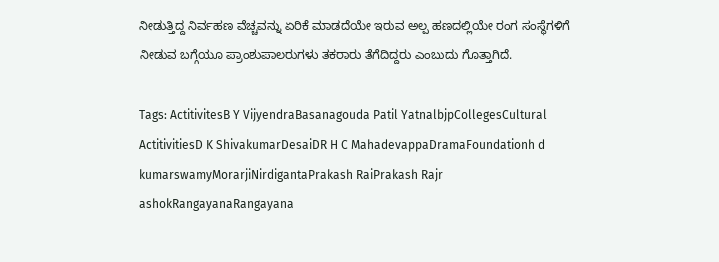ನೀಡುತ್ತಿದ್ದ ನಿರ್ವಹಣ ವೆಚ್ಚವನ್ನು ಏರಿಕೆ ಮಾಡದೆಯೇ ಇರುವ ಅಲ್ಪ ಹಣದಲ್ಲಿಯೇ ರಂಗ ಸಂಸ್ಥೆಗಳಿಗೆ ನೀಡುವ ಬಗ್ಗೆಯೂ ಪ್ರಾಂಶುಪಾಲರುಗಳು ತಕರಾರು ತೆಗೆದಿದ್ದರು ಎಂಬುದು ಗೊತ್ತಾಗಿದೆ.

Tags: ActitivitesB Y VijyendraBasanagouda Patil YatnalbjpCollegesCultural ActitivitiesD K ShivakumarDesaiDR H C MahadevappaDramaFoundationh d kumarswamyMorarjiNirdigantaPrakash RaiPrakash Rajr ashokRangayanaRangayana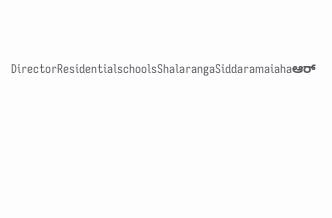DirectorResidentialschoolsShalarangaSiddaramaiahaಆರ್‌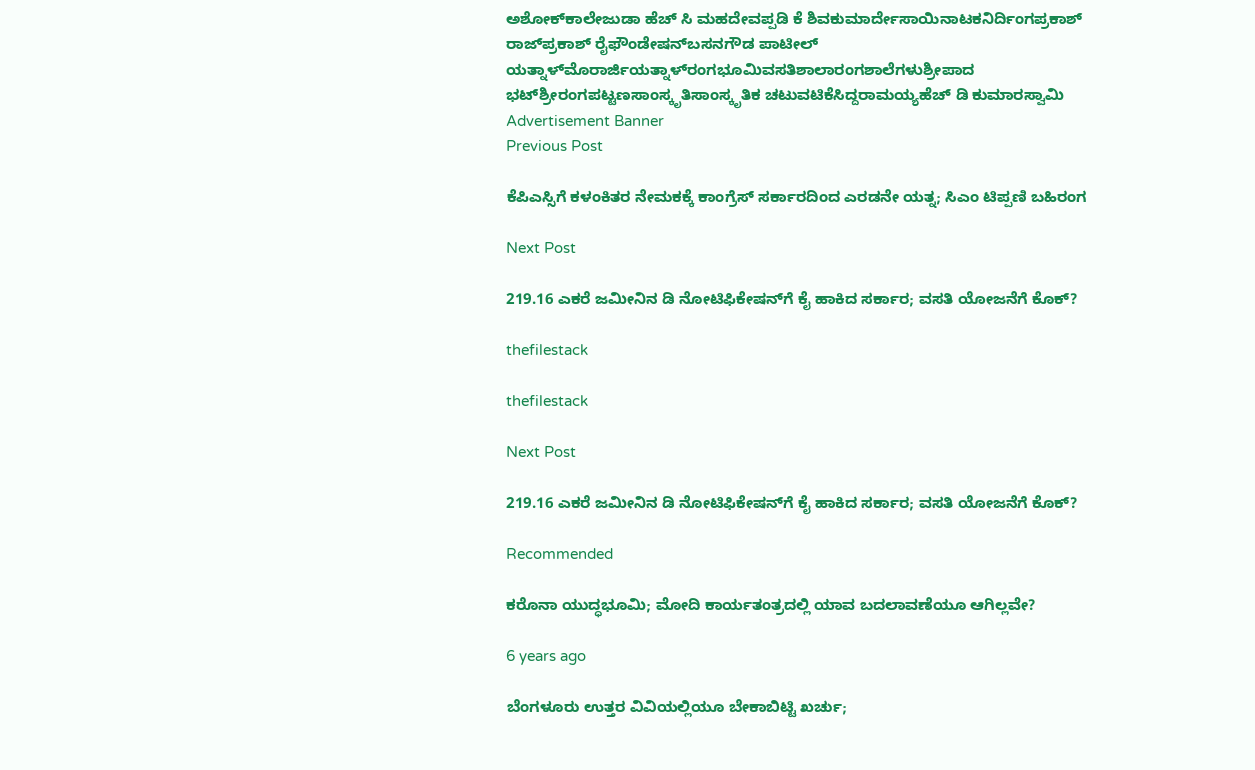ಅಶೋಕ್‌ಕಾಲೇಜುಡಾ ಹೆಚ್‌ ಸಿ ಮಹದೇವಪ್ಪಡಿ ಕೆ ಶಿವಕುಮಾರ್ದೇಸಾಯಿನಾಟಕನಿರ್ದಿಂಗಪ್ರಕಾಶ್‌ ರಾಜ್‌ಪ್ರಕಾಶ್‌ ರೈಫೌಂಡೇಷನ್‌ಬಸನಗೌಡ ಪಾಟೀಲ್‌ ಯತ್ನಾಳ್‌ಮೊರಾರ್ಜಿಯತ್ನಾಳ್‌ರಂಗಭೂಮಿವಸತಿಶಾಲಾರಂಗಶಾಲೆಗಳುಶ್ರೀಪಾದ ಭಟ್‌ಶ್ರೀರಂಗಪಟ್ಟಣಸಾಂಸ್ಕೃತಿಸಾಂಸ್ಕೃತಿಕ ಚಟುವಟಿಕೆಸಿದ್ದರಾಮಯ್ಯಹೆಚ್‌ ಡಿ ಕುಮಾರಸ್ವಾಮಿ
Advertisement Banner
Previous Post

ಕೆಪಿಎಸ್ಸಿಗೆ ಕಳಂಕಿತರ ನೇಮಕಕ್ಕೆ ಕಾಂಗ್ರೆಸ್‌ ಸರ್ಕಾರದಿಂದ ಎರಡನೇ ಯತ್ನ; ಸಿಎಂ ಟಿಪ್ಪಣಿ ಬಹಿರಂಗ

Next Post

219.16 ಎಕರೆ ಜಮೀನಿನ ಡಿ ನೋಟಿಫಿಕೇಷನ್‌ಗೆ ಕೈ ಹಾಕಿದ ಸರ್ಕಾರ; ವಸತಿ ಯೋಜನೆಗೆ ಕೊಕ್‌?

thefilestack

thefilestack

Next Post

219.16 ಎಕರೆ ಜಮೀನಿನ ಡಿ ನೋಟಿಫಿಕೇಷನ್‌ಗೆ ಕೈ ಹಾಕಿದ ಸರ್ಕಾರ; ವಸತಿ ಯೋಜನೆಗೆ ಕೊಕ್‌?

Recommended

ಕರೊನಾ ಯುದ್ಧಭೂಮಿ; ಮೋದಿ ಕಾರ್ಯತಂತ್ರದಲ್ಲಿ ಯಾವ ಬದಲಾವಣೆಯೂ ಆಗಿಲ್ಲವೇ?

6 years ago

ಬೆಂಗಳೂರು ಉತ್ತರ ವಿವಿಯಲ್ಲಿಯೂ ಬೇಕಾಬಿಟ್ಟಿ ಖರ್ಚು;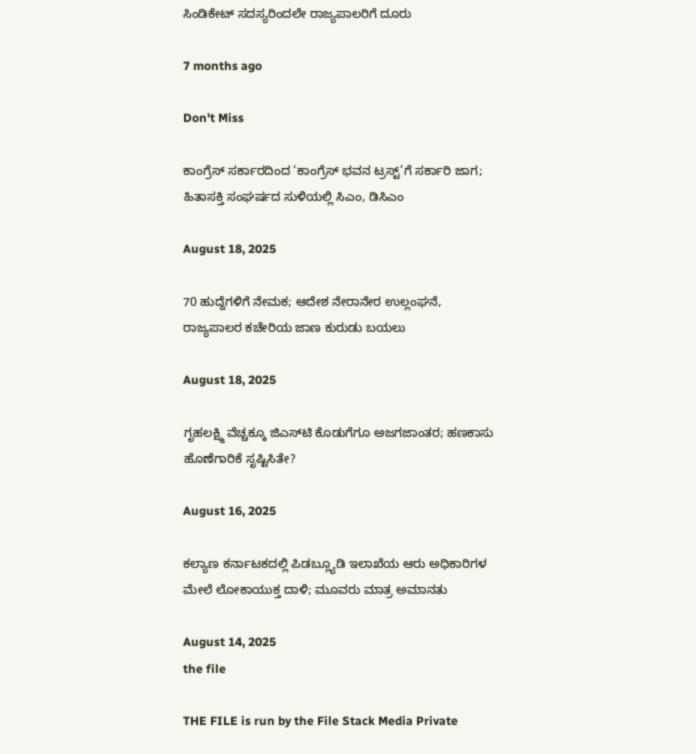ಸಿಂಡಿಕೇಟ್‌ ಸದಸ್ಯರಿಂದಲೇ ರಾಜ್ಯಪಾಲರಿಗೆ ದೂರು

7 months ago

Don't Miss

ಕಾಂಗ್ರೆಸ್‌ ಸರ್ಕಾರದಿಂದ ‘ಕಾಂಗ್ರೆಸ್‌ ಭವನ ಟ್ರಸ್ಟ್‌’ಗೆ ಸರ್ಕಾರಿ ಜಾಗ; ಹಿತಾಸಕ್ತಿ ಸಂಘ‍ರ್ಷದ ಸುಳಿಯಲ್ಲಿ ಸಿಎಂ, ಡಿಸಿಎಂ

August 18, 2025

70 ಹುದ್ದೆಗಳಿಗೆ ನೇಮಕ; ಆದೇಶ ನೇರಾನೇರ ಉಲ್ಲಂಘನೆ, ರಾಜ್ಯಪಾಲರ ಕಚೇರಿಯ ಜಾಣ ಕುರುಡು ಬಯಲು

August 18, 2025

ಗೃಹಲಕ್ಷ್ಮಿ ವೆಚ್ಚಕ್ಕೂ ಜಿಎಸ್‌ಟಿ ಕೊಡುಗೆಗೂ ಅಜಗಜಾಂತರ; ಹಣಕಾಸು ಹೊಣೆಗಾರಿಕೆ ಸೃಷ್ಟಿಸಿತೇ?

August 16, 2025

ಕಲ್ಯಾಣ ಕರ್ನಾಟಕದಲ್ಲಿ ಪಿಡಬ್ಲ್ಯೂಡಿ ಇಲಾಖೆಯ ಆರು ಅಧಿಕಾರಿಗಳ ಮೇಲೆ ಲೋಕಾಯುಕ್ತ ದಾಳಿ; ಮೂವರು ಮಾತ್ರ ಅಮಾನತು

August 14, 2025
the file

THE FILE is run by the File Stack Media Private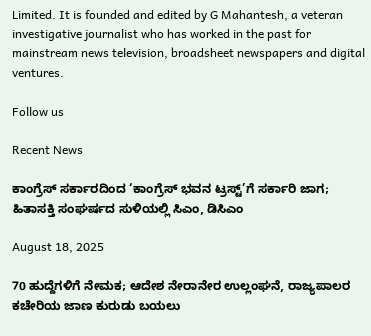Limited. It is founded and edited by G Mahantesh, a veteran investigative journalist who has worked in the past for mainstream news television, broadsheet newspapers and digital ventures.

Follow us

Recent News

ಕಾಂಗ್ರೆಸ್‌ ಸರ್ಕಾರದಿಂದ ‘ಕಾಂಗ್ರೆಸ್‌ ಭವನ ಟ್ರಸ್ಟ್‌’ಗೆ ಸರ್ಕಾರಿ ಜಾಗ; ಹಿತಾಸಕ್ತಿ ಸಂಘ‍ರ್ಷದ ಸುಳಿಯಲ್ಲಿ ಸಿಎಂ, ಡಿಸಿಎಂ

August 18, 2025

70 ಹುದ್ದೆಗಳಿಗೆ ನೇಮಕ; ಆದೇಶ ನೇರಾನೇರ ಉಲ್ಲಂಘನೆ, ರಾಜ್ಯಪಾಲರ ಕಚೇರಿಯ ಜಾಣ ಕುರುಡು ಬಯಲು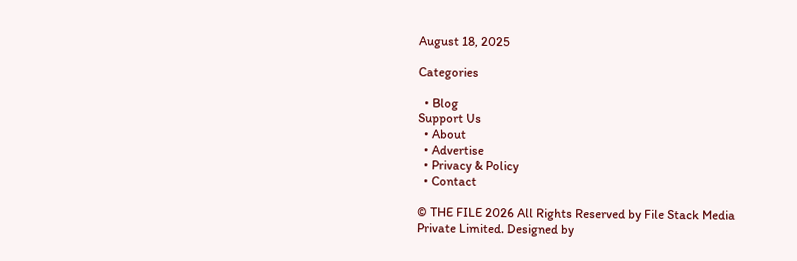August 18, 2025

Categories

  • Blog
Support Us
  • About
  • Advertise
  • Privacy & Policy
  • Contact

© THE FILE 2026 All Rights Reserved by File Stack Media Private Limited. Designed by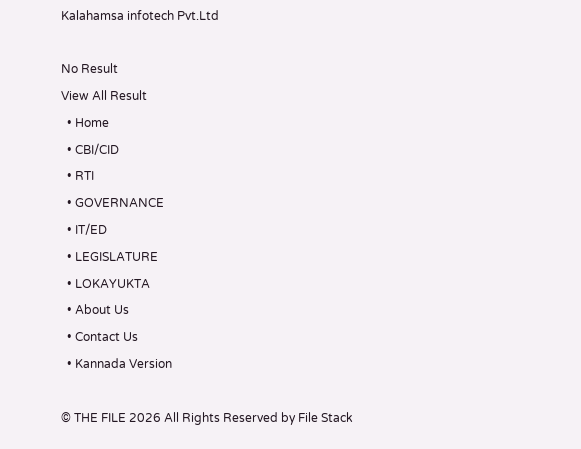Kalahamsa infotech Pvt.Ltd

No Result
View All Result
  • Home
  • CBI/CID
  • RTI
  • GOVERNANCE
  • IT/ED
  • LEGISLATURE
  • LOKAYUKTA
  • About Us
  • Contact Us
  • Kannada Version

© THE FILE 2026 All Rights Reserved by File Stack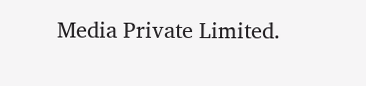Media Private Limited.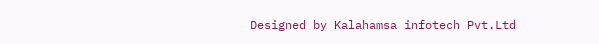Designed by Kalahamsa infotech Pvt.Ltd